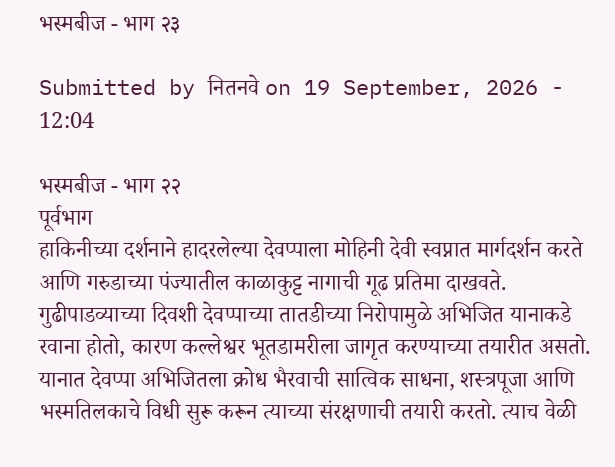भस्मबीज - भाग २३

Submitted by नितनवे on 19 September, 2026 - 12:04

भस्मबीज - भाग २२
पूर्वभाग
हाकिनीच्या दर्शनाने हादरलेल्या देवप्पाला मोहिनी देवी स्वप्नात मार्गदर्शन करते आणि गरुडाच्या पंज्यातील काळाकुट्ट नागाची गूढ प्रतिमा दाखवते. गुढीपाडव्याच्या दिवशी देवप्पाच्या तातडीच्या निरोपामुळे अभिजित यानाकडे रवाना होतो, कारण कल्लेश्वर भूतडामरीला जागृत करण्याच्या तयारीत असतो. यानात देवप्पा अभिजितला क्रोध भैरवाची सात्विक साधना, शस्त्रपूजा आणि भस्मतिलकाचे विधी सुरू करून त्याच्या संरक्षणाची तयारी करतो. त्याच वेळी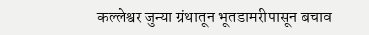कल्लेश्वर जुन्या ग्रंथातून भूतडामरीपासून बचाव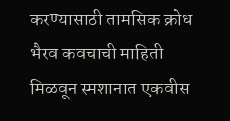करण्यासाठी तामसिक क्रोध भैरव कवचाची माहिती मिळवून स्मशानात एकवीस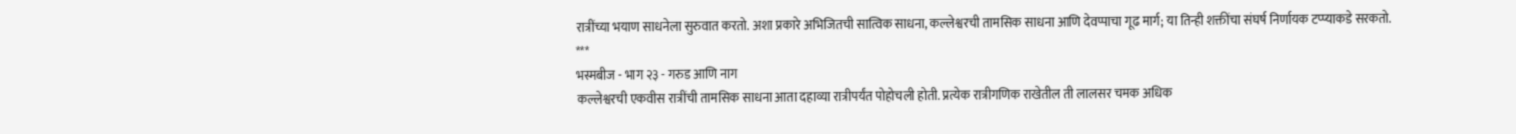रात्रींच्या भयाण साधनेला सुरुवात करतो. अशा प्रकारे अभिजितची सात्विक साधना, कल्लेश्वरची तामसिक साधना आणि देवप्पाचा गूढ मार्ग; या तिन्ही शक्तींचा संघर्ष निर्णायक टप्प्याकडे सरकतो.
***
भस्मबीज - भाग २३ - गरुड आणि नाग
कल्लेश्वरची एकवीस रात्रींची तामसिक साधना आता दहाव्या रात्रीपर्यंत पोहोचली होती. प्रत्येक रात्रीगणिक राखेतील ती लालसर चमक अधिक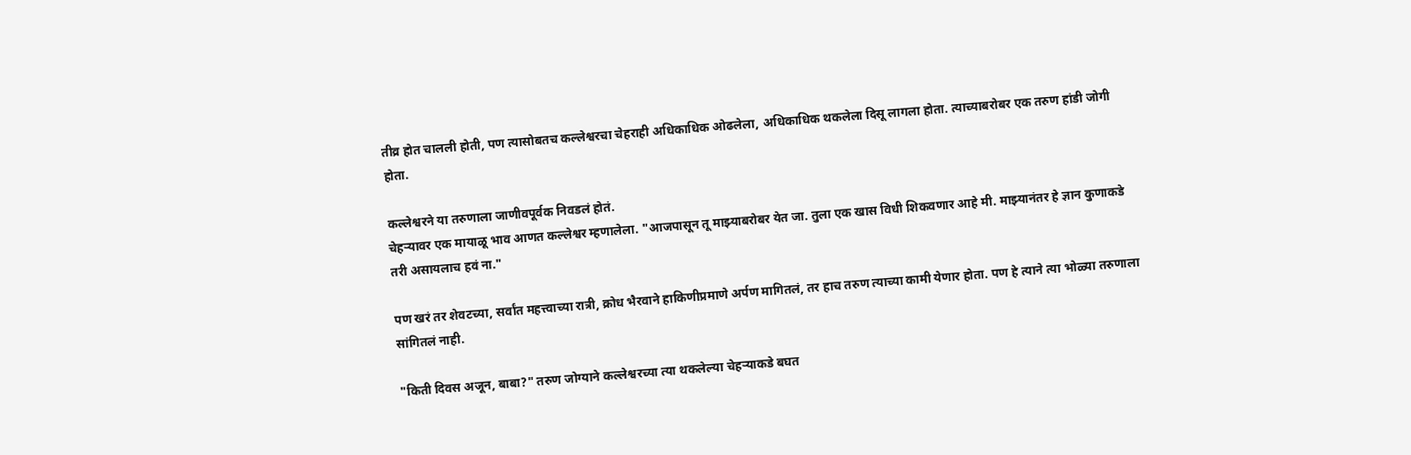तीव्र होत चालली होती, पण त्यासोबतच कल्लेश्वरचा चेहराही अधिकाधिक ओढलेला, अधिकाधिक थकलेला दिसू लागला होता. त्याच्याबरोबर एक तरुण हांडी जोगी होता.

कल्लेश्वरने या तरुणाला जाणीवपूर्वक निवडलं होतं.
चेहऱ्यावर एक मायाळू भाव आणत कल्लेश्वर म्हणालेला. "आजपासून तू माझ्याबरोबर येत जा. तुला एक खास विधी शिकवणार आहे मी. माझ्यानंतर हे ज्ञान कुणाकडे तरी असायलाच हवं ना."

पण खरं तर शेवटच्या, सर्वांत महत्त्वाच्या रात्री, क्रोध भैरवाने हाकिणीप्रमाणे अर्पण मागितलं, तर हाच तरुण त्याच्या कामी येणार होता. पण हे त्याने त्या भोळ्या तरुणाला सांगितलं नाही.

"किती दिवस अजून, बाबा?" तरुण जोग्याने कल्लेश्वरच्या त्या थकलेल्या चेहऱ्याकडे बघत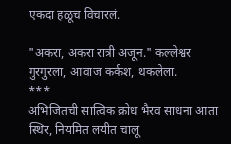एकदा हळूच विचारलं.

"अकरा, अकरा रात्री अजून." कल्लेश्वर गुरगुरला, आवाज कर्कश, थकलेला.
***
अभिजितची सात्विक क्रोध भैरव साधना आता स्थिर, नियमित लयीत चालू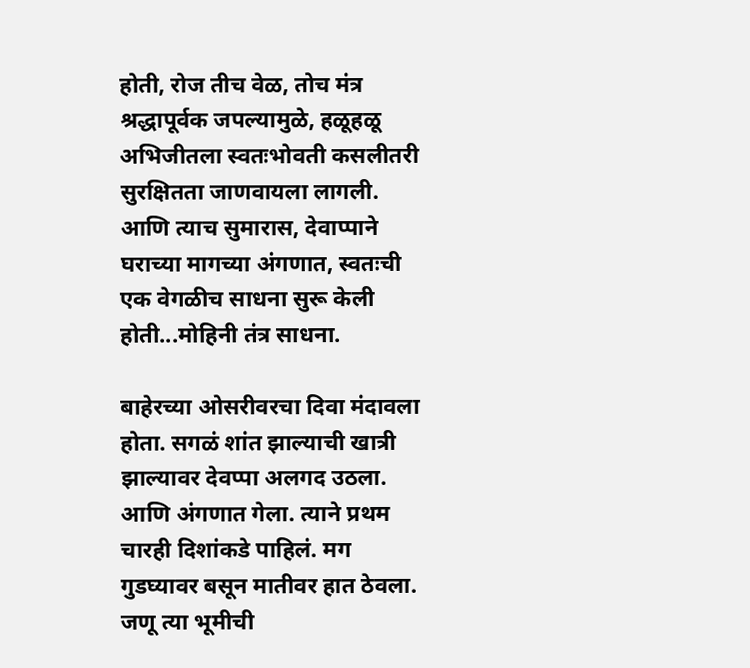होती, रोज तीच वेळ, तोच मंत्र श्रद्धापूर्वक जपल्यामुळे, हळूहळू अभिजीतला स्वतःभोवती कसलीतरी सुरक्षितता जाणवायला लागली. आणि त्याच सुमारास, देवाप्पाने घराच्या मागच्या अंगणात, स्वतःची एक वेगळीच साधना सुरू केली होती...मोहिनी तंत्र साधना.

बाहेरच्या ओसरीवरचा दिवा मंदावला होता. सगळं शांत झाल्याची खात्री झाल्यावर देवप्पा अलगद उठला. आणि अंगणात गेला. त्याने प्रथम चारही दिशांकडे पाहिलं. मग गुडघ्यावर बसून मातीवर हात ठेवला. जणू त्या भूमीची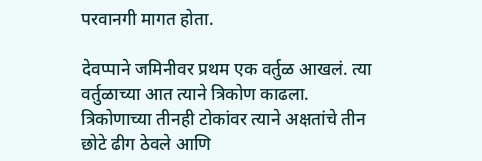परवानगी मागत होता.

देवप्पाने जमिनीवर प्रथम एक वर्तुळ आखलं. त्या वर्तुळाच्या आत त्याने त्रिकोण काढला. त्रिकोणाच्या तीनही टोकांवर त्याने अक्षतांचे तीन छोटे ढीग ठेवले आणि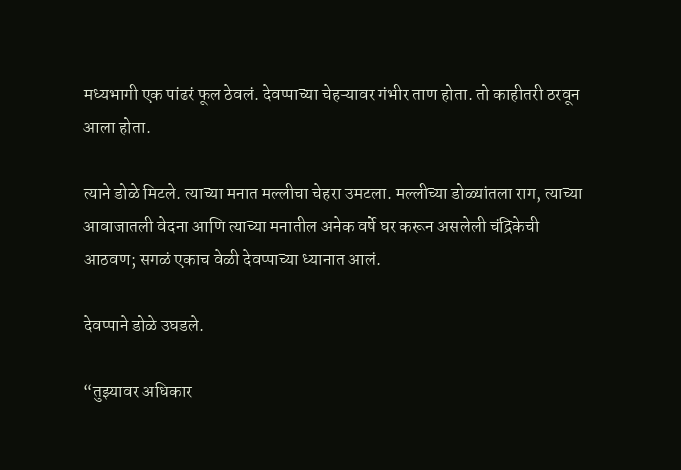मध्यभागी एक पांढरं फूल ठेवलं. देवप्पाच्या चेहऱ्यावर गंभीर ताण होता. तो काहीतरी ठरवून आला होता.

त्याने डोळे मिटले. त्याच्या मनात मल्लीचा चेहरा उमटला. मल्लीच्या डोळ्यांतला राग, त्याच्या आवाजातली वेदना आणि त्याच्या मनातील अनेक वर्षे घर करून असलेली चंद्रिकेची आठवण; सगळं एकाच वेळी देवप्पाच्या ध्यानात आलं.

देवप्पाने डोळे उघडले.

“तुझ्यावर अधिकार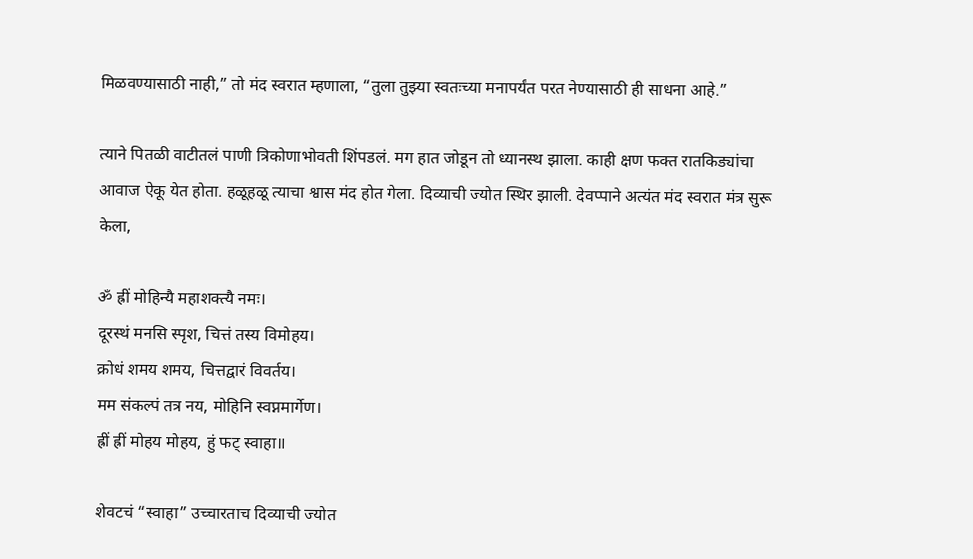मिळवण्यासाठी नाही,” तो मंद स्वरात म्हणाला, “तुला तुझ्या स्वतःच्या मनापर्यंत परत नेण्यासाठी ही साधना आहे.”

त्याने पितळी वाटीतलं पाणी त्रिकोणाभोवती शिंपडलं. मग हात जोडून तो ध्यानस्थ झाला. काही क्षण फक्त रातकिड्यांचा आवाज ऐकू येत होता. हळूहळू त्याचा श्वास मंद होत गेला. दिव्याची ज्योत स्थिर झाली. देवप्पाने अत्यंत मंद स्वरात मंत्र सुरू केला,

ॐ ह्रीं मोहिन्यै महाशक्त्यै नमः।
दूरस्थं मनसि स्पृश, चित्तं तस्य विमोहय।
क्रोधं शमय शमय, चित्तद्वारं विवर्तय।
मम संकल्पं तत्र नय, मोहिनि स्वप्नमार्गेण।
ह्रीं ह्रीं मोहय मोहय, हुं फट् स्वाहा॥

शेवटचं “स्वाहा” उच्चारताच दिव्याची ज्योत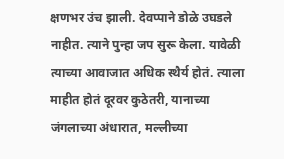क्षणभर उंच झाली. देवप्पाने डोळे उघडले नाहीत. त्याने पुन्हा जप सुरू केला. यावेळी त्याच्या आवाजात अधिक स्थैर्य होतं. त्याला माहीत होतं दूरवर कुठेतरी, यानाच्या जंगलाच्या अंधारात, मल्लीच्या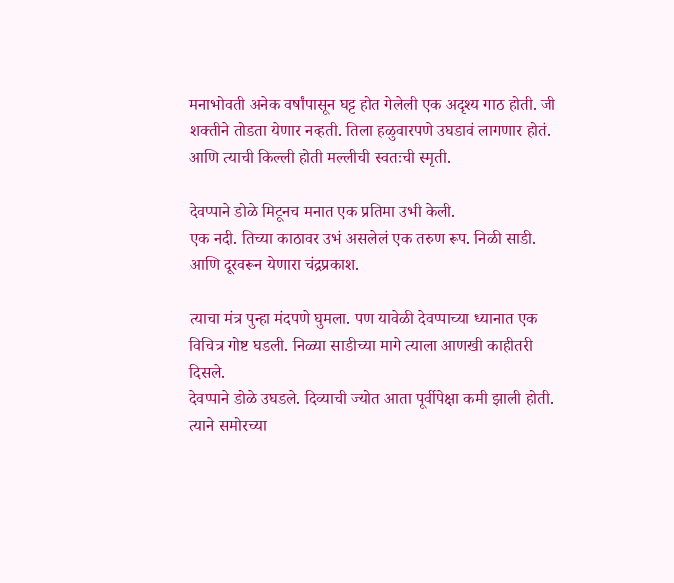मनाभोवती अनेक वर्षांपासून घट्ट होत गेलेली एक अदृश्य गाठ होती. जी शक्तीने तोडता येणार नव्हती. तिला हळुवारपणे उघडावं लागणार होतं. आणि त्याची किल्ली होती मल्लीची स्वतःची स्मृती.

देवप्पाने डोळे मिटूनच मनात एक प्रतिमा उभी केली.
एक नदी. तिच्या काठावर उभं असलेलं एक तरुण रूप. निळी साडी. आणि दूरवरून येणारा चंद्रप्रकाश.

त्याचा मंत्र पुन्हा मंदपणे घुमला. पण यावेळी देवप्पाच्या ध्यानात एक विचित्र गोष्ट घडली. निळ्या साडीच्या मागे त्याला आणखी काहीतरी दिसले.
देवप्पाने डोळे उघडले. दिव्याची ज्योत आता पूर्वीपेक्षा कमी झाली होती. त्याने समोरच्या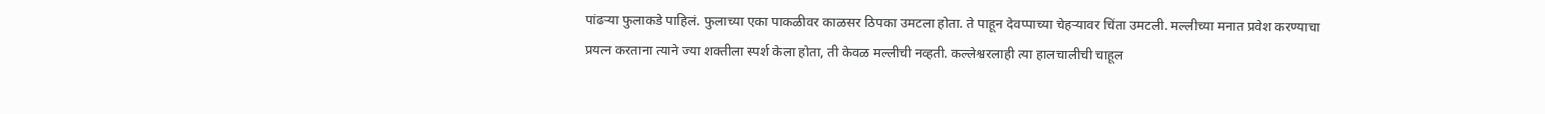पांढऱ्या फुलाकडे पाहिलं. फुलाच्या एका पाकळीवर काळसर ठिपका उमटला होता. ते पाहून देवप्पाच्या चेहऱ्यावर चिंता उमटली. मल्लीच्या मनात प्रवेश करण्याचा प्रयत्न करताना त्याने ज्या शक्तीला स्पर्श केला होता, ती केवळ मल्लीची नव्हती. कल्लेश्वरलाही त्या हालचालीची चाहूल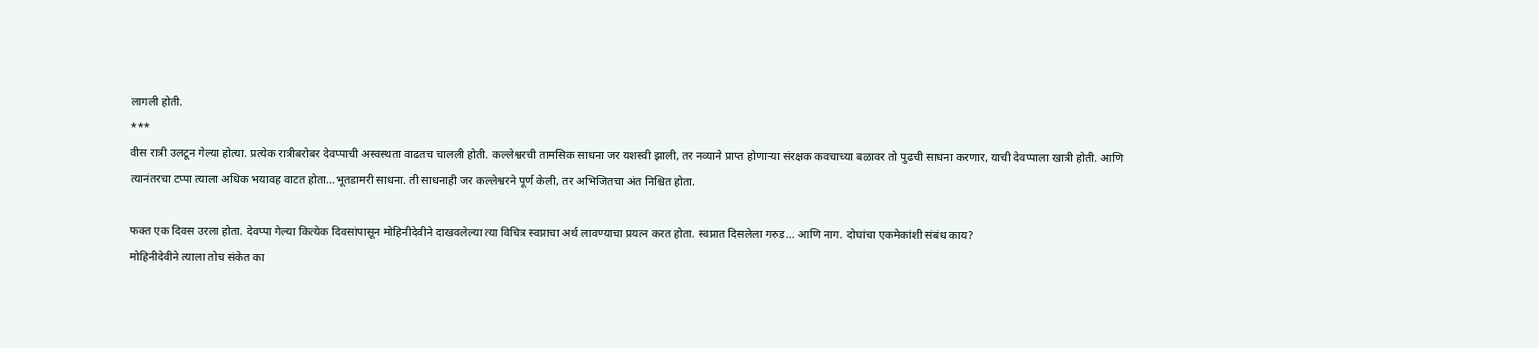लागली होती.
***
वीस रात्री उलटून गेल्या होत्या. प्रत्येक रात्रीबरोबर देवप्पाची अस्वस्थता वाढतच चालली होती. कल्लेश्वरची तामसिक साधना जर यशस्वी झाली, तर नव्याने प्राप्त होणाऱ्या संरक्षक कवचाच्या बळावर तो पुढची साधना करणार, याची देवप्पाला खात्री होती. आणि त्यानंतरचा टप्पा त्याला अधिक भयावह वाटत होता...भूतडामरी साधना. ती साधनाही जर कल्लेश्वरने पूर्ण केली, तर अभिजितचा अंत निश्चित होता.

फक्त एक दिवस उरला होता. देवप्पा गेल्या कित्येक दिवसांपासून मोहिनीदेवीने दाखवलेल्या त्या विचित्र स्वप्नाचा अर्थ लावण्याचा प्रयत्न करत होता. स्वप्नात दिसलेला गरुड... आणि नाग. दोघांचा एकमेकांशी संबंध काय?
मोहिनीदेवीने त्याला तोच संकेत का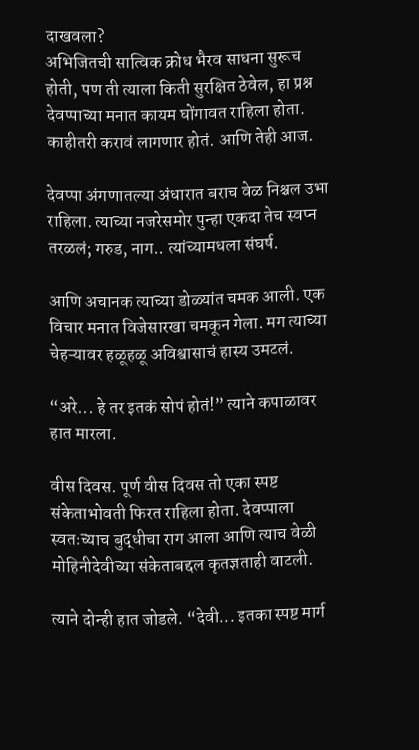दाखवला?
अभिजितची सात्विक क्रोध भैरव साधना सुरूच होती, पण ती त्याला किती सुरक्षित ठेवेल, हा प्रश्न देवप्पाच्या मनात कायम घोंगावत राहिला होता. काहीतरी करावं लागणार होतं. आणि तेही आज.

देवप्पा अंगणातल्या अंधारात बराच वेळ निश्चल उभा राहिला. त्याच्या नजरेसमोर पुन्हा एकदा तेच स्वप्न तरळलं; गरुड, नाग.. त्यांच्यामधला संघर्ष.

आणि अचानक त्याच्या डोळ्यांत चमक आली. एक विचार मनात विजेसारखा चमकून गेला. मग त्याच्या चेहऱ्यावर हळूहळू अविश्वासाचं हास्य उमटलं.

“अरे... हे तर इतकं सोपं होतं!” त्याने कपाळावर हात मारला.

वीस दिवस. पूर्ण वीस दिवस तो एका स्पष्ट संकेताभोवती फिरत राहिला होता. देवप्पाला स्वतःच्याच बुद्धीचा राग आला आणि त्याच वेळी मोहिनीदेवीच्या संकेताबद्दल कृतज्ञताही वाटली.

त्याने दोन्ही हात जोडले. “देवी... इतका स्पष्ट मार्ग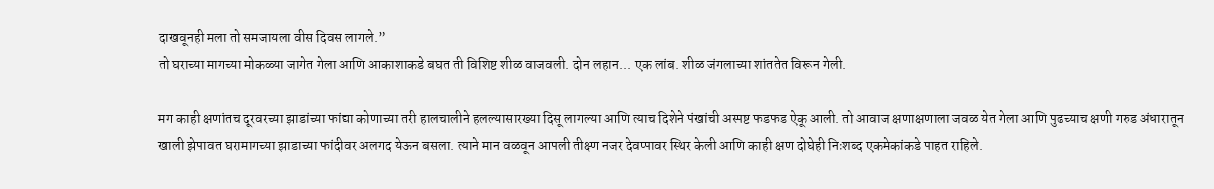दाखवूनही मला तो समजायला वीस दिवस लागले.”
तो घराच्या मागच्या मोकळ्या जागेत गेला आणि आकाशाकडे बघत ती विशिष्ट शीळ वाजवली. दोन लहान... एक लांब. शीळ जंगलाच्या शांततेत विरून गेली.

मग काही क्षणांतच दूरवरच्या झाडांच्या फांद्या कोणाच्या तरी हालचालीने हलल्यासारख्या दिसू लागल्या आणि त्याच दिशेने पंखांची अस्पष्ट फडफड ऐकू आली. तो आवाज क्षणाक्षणाला जवळ येत गेला आणि पुढच्याच क्षणी गरुड अंधारातून खाली झेपावत घरामागच्या झाडाच्या फांदीवर अलगद येऊन बसला. त्याने मान वळवून आपली तीक्ष्ण नजर देवप्पावर स्थिर केली आणि काही क्षण दोघेही निःशब्द एकमेकांकडे पाहत राहिले.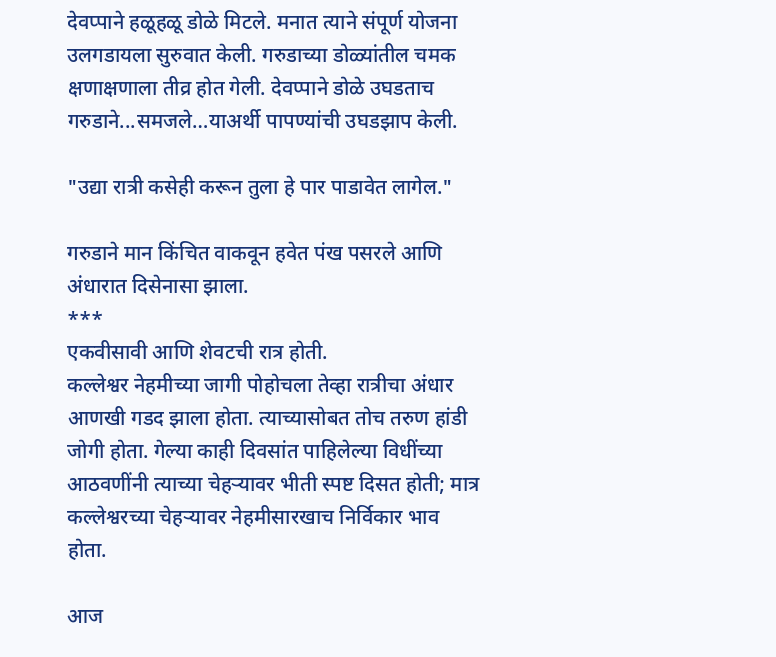देवप्पाने हळूहळू डोळे मिटले. मनात त्याने संपूर्ण योजना उलगडायला सुरुवात केली. गरुडाच्या डोळ्यांतील चमक क्षणाक्षणाला तीव्र होत गेली. देवप्पाने डोळे उघडताच गरुडाने...समजले…याअर्थी पापण्यांची उघडझाप केली.

"उद्या रात्री कसेही करून तुला हे पार पाडावेत लागेल."

गरुडाने मान किंचित वाकवून हवेत पंख पसरले आणि अंधारात दिसेनासा झाला.
***
एकवीसावी आणि शेवटची रात्र होती.
कल्लेश्वर नेहमीच्या जागी पोहोचला तेव्हा रात्रीचा अंधार आणखी गडद झाला होता. त्याच्यासोबत तोच तरुण हांडी जोगी होता. गेल्या काही दिवसांत पाहिलेल्या विधींच्या आठवणींनी त्याच्या चेहऱ्यावर भीती स्पष्ट दिसत होती; मात्र कल्लेश्वरच्या चेहऱ्यावर नेहमीसारखाच निर्विकार भाव होता.

आज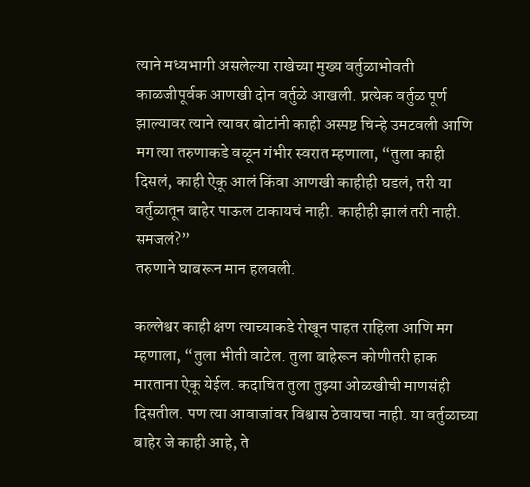त्याने मध्यभागी असलेल्या राखेच्या मुख्य वर्तुळाभोवती काळजीपूर्वक आणखी दोन वर्तुळे आखली. प्रत्येक वर्तुळ पूर्ण झाल्यावर त्याने त्यावर बोटांनी काही अस्पष्ट चिन्हे उमटवली आणि मग त्या तरुणाकडे वळून गंभीर स्वरात म्हणाला, “तुला काही दिसलं, काही ऐकू आलं किंवा आणखी काहीही घडलं, तरी या वर्तुळातून बाहेर पाऊल टाकायचं नाही. काहीही झालं तरी नाही. समजलं?”
तरुणाने घाबरून मान हलवली.

कल्लेश्वर काही क्षण त्याच्याकडे रोखून पाहत राहिला आणि मग म्हणाला, “तुला भीती वाटेल. तुला बाहेरून कोणीतरी हाक मारताना ऐकू येईल. कदाचित तुला तुझ्या ओळखीची माणसंही दिसतील. पण त्या आवाजांवर विश्वास ठेवायचा नाही. या वर्तुळाच्या बाहेर जे काही आहे, ते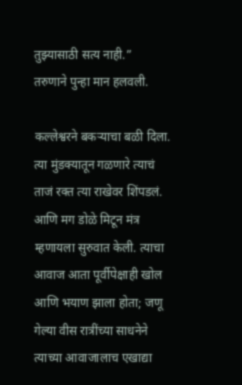तुझ्यासाठी सत्य नाही.”
तरुणाने पुन्हा मान हलवली.

कल्लेश्वरने बकऱ्याचा बळी दिला. त्या मुंडक्यातून गळणारे त्याचं ताजं रक्त त्या राखेवर शिंपडलं. आणि मग डोळे मिटून मंत्र म्हणायला सुरुवात केली. त्याचा आवाज आता पूर्वीपेक्षाही खोल आणि भयाण झाला होता; जणू गेल्या वीस रात्रींच्या साधनेने त्याच्या आवाजालाच एखाद्या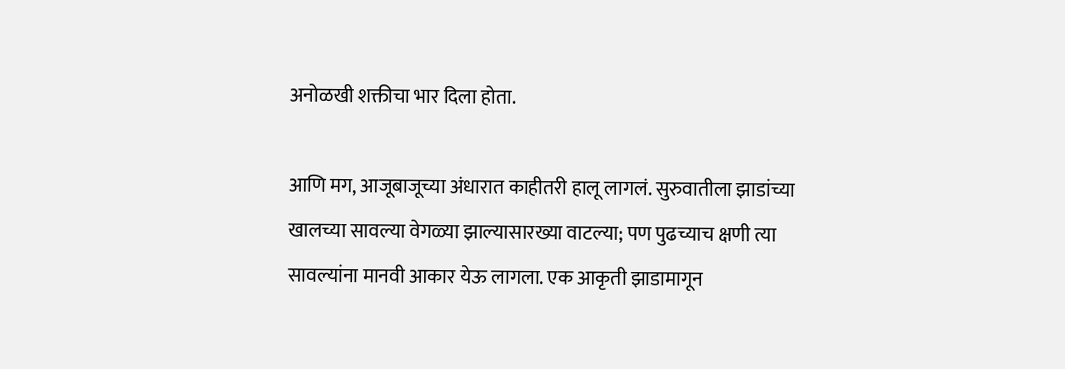अनोळखी शक्तीचा भार दिला होता.

आणि मग, आजूबाजूच्या अंधारात काहीतरी हालू लागलं. सुरुवातीला झाडांच्या खालच्या सावल्या वेगळ्या झाल्यासारख्या वाटल्या; पण पुढच्याच क्षणी त्या सावल्यांना मानवी आकार येऊ लागला. एक आकृती झाडामागून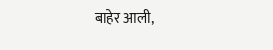बाहेर आली,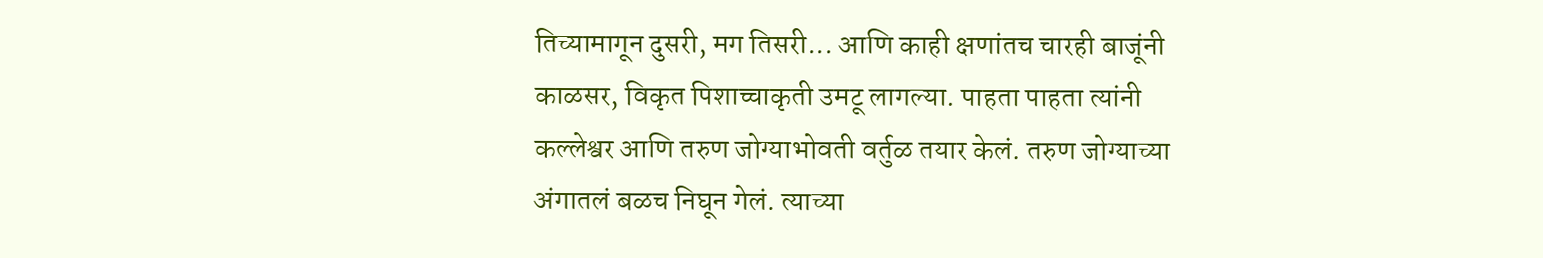तिच्यामागून दुसरी, मग तिसरी... आणि काही क्षणांतच चारही बाजूंनी काळसर, विकृत पिशाच्चाकृती उमटू लागल्या. पाहता पाहता त्यांनी कल्लेश्वर आणि तरुण जोग्याभोवती वर्तुळ तयार केलं. तरुण जोग्याच्या अंगातलं बळच निघून गेलं. त्याच्या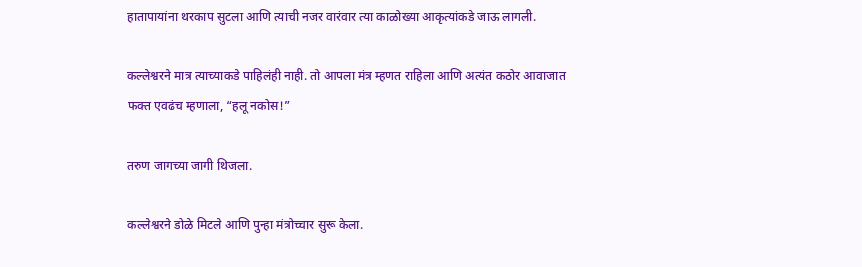हातापायांना थरकाप सुटला आणि त्याची नजर वारंवार त्या काळोख्या आकृत्यांकडे जाऊ लागली.

कल्लेश्वरने मात्र त्याच्याकडे पाहिलंही नाही. तो आपला मंत्र म्हणत राहिला आणि अत्यंत कठोर आवाजात फक्त एवढंच म्हणाला, “हलू नकोस!”

तरुण जागच्या जागी थिजला.

कल्लेश्वरने डोळे मिटले आणि पुन्हा मंत्रोच्चार सुरू केला.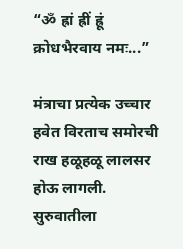“ॐ ह्रां ह्रीं ह्रूं क्रोधभैरवाय नमः...”

मंत्राचा प्रत्येक उच्चार हवेत विरताच समोरची राख हळूहळू लालसर होऊ लागली. सुरुवातीला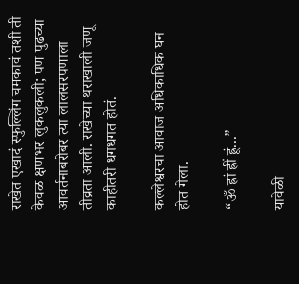राखेत एखादं स्फुल्लिंग चमकावं तशी ती केवळ क्षणभर लुकलुकली; पण पुढच्या आवर्तनाबरोबर त्या लालसरपणाला तीव्रता आली. राखेच्या थराखाली जणू काहीतरी धगधगत होतं.

कल्लेश्वरचा आवाज अधिकाधिक घन होत गेला.

“ॐ ह्रां ह्रीं ह्रूं...”

यावेळी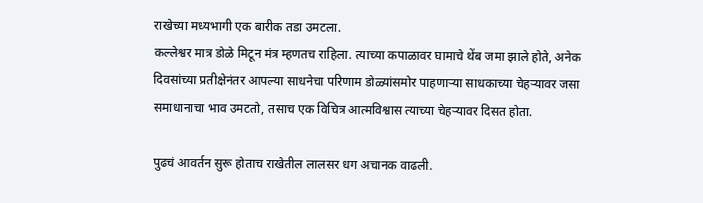राखेच्या मध्यभागी एक बारीक तडा उमटला.
कल्लेश्वर मात्र डोळे मिटून मंत्र म्हणतच राहिला. त्याच्या कपाळावर घामाचे थेंब जमा झाले होते, अनेक दिवसांच्या प्रतीक्षेनंतर आपल्या साधनेचा परिणाम डोळ्यांसमोर पाहणाऱ्या साधकाच्या चेहऱ्यावर जसा समाधानाचा भाव उमटतो, तसाच एक विचित्र आत्मविश्वास त्याच्या चेहऱ्यावर दिसत होता.

पुढचं आवर्तन सुरू होताच राखेतील लालसर धग अचानक वाढली.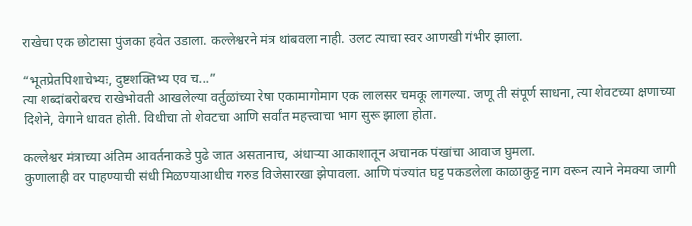राखेचा एक छोटासा पुंजका हवेत उडाला. कल्लेश्वरने मंत्र थांबवला नाही. उलट त्याचा स्वर आणखी गंभीर झाला.

“भूतप्रेतपिशाचेभ्यः, दुष्टशक्तिभ्य एव च...”
त्या शब्दांबरोबरच राखेभोवती आखलेल्या वर्तुळांच्या रेषा एकामागोमाग एक लालसर चमकू लागल्या. जणू ती संपूर्ण साधना, त्या शेवटच्या क्षणाच्या दिशेने, वेगाने धावत होती. विधीचा तो शेवटचा आणि सर्वांत महत्त्वाचा भाग सुरू झाला होता.

कल्लेश्वर मंत्राच्या अंतिम आवर्तनाकडे पुढे जात असतानाच, अंधाऱ्या आकाशातून अचानक पंखांचा आवाज घुमला.
कुणालाही वर पाहण्याची संधी मिळण्याआधीच गरुड विजेसारखा झेपावला. आणि पंज्यांत घट्ट पकडलेला काळाकुट्ट नाग वरून त्याने नेमक्या जागी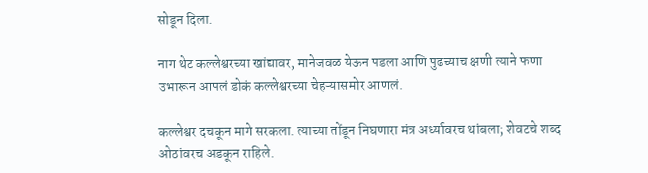सोडून दिला.

नाग थेट कल्लेश्वरच्या खांद्यावर, मानेजवळ येऊन पडला आणि पुढच्याच क्षणी त्याने फणा उभारून आपलं डोकं कल्लेश्वरच्या चेहऱ्यासमोर आणलं.

कल्लेश्वर दचकून मागे सरकला. त्याच्या तोंडून निघणारा मंत्र अर्ध्यावरच थांबला; शेवटचे शब्द ओठांवरच अडकून राहिले.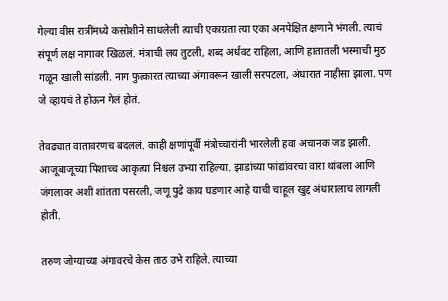गेल्या वीस रात्रींमध्ये कसोशीने साधलेली त्याची एकाग्रता त्या एका अनपेक्षित क्षणाने भंगली. त्याचं संपूर्ण लक्ष नागावर खिळलं. मंत्राची लय तुटली, शब्द अर्धवट राहिला, आणि हातातली भस्माची मुठ गळून खाली सांडली. नाग फुत्कारत त्याच्या अंगावरून खाली सरपटला, अंधारात नाहीसा झाला. पण जे व्हायचं ते होऊन गेलं होतं.

तेवढ्यात वातावरणच बदललं. काही क्षणांपूर्वी मंत्रोच्चारांनी भारलेली हवा अचानक जड झाली. आजूबाजूच्या पिशाच्च आकृत्या निश्चल उभ्या राहिल्या. झाडांच्या फांद्यांवरचा वारा थांबला आणि जंगलावर अशी शांतता पसरली, जणू पुढे काय घडणार आहे याची चाहूल खुद्द अंधारालाच लागली होती.

तरुण जोग्याच्या अंगावरचे केस ताठ उभे राहिले. त्याच्या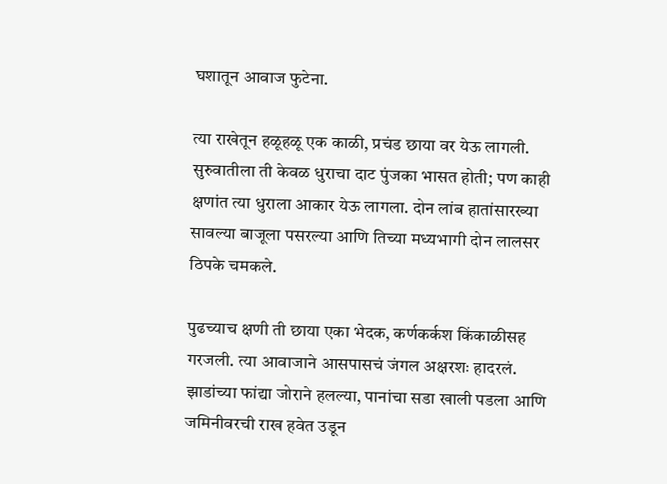घशातून आवाज फुटेना.

त्या राखेतून हळूहळू एक काळी, प्रचंड छाया वर येऊ लागली. सुरुवातीला ती केवळ धुराचा दाट पुंजका भासत होती; पण काही क्षणांत त्या धुराला आकार येऊ लागला. दोन लांब हातांसारख्या सावल्या बाजूला पसरल्या आणि तिच्या मध्यभागी दोन लालसर ठिपके चमकले.

पुढच्याच क्षणी ती छाया एका भेदक, कर्णकर्कश किंकाळीसह गरजली. त्या आवाजाने आसपासचं जंगल अक्षरशः हादरलं. झाडांच्या फांद्या जोराने हलल्या, पानांचा सडा खाली पडला आणि जमिनीवरची राख हवेत उडून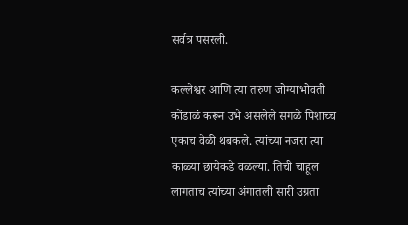सर्वत्र पसरली.

कल्लेश्वर आणि त्या तरुण जोग्याभोवती कोंडाळं करून उभे असलेले सगळे पिशाच्च एकाच वेळी थबकले. त्यांच्या नजरा त्या काळ्या छायेकडे वळल्या. तिची चाहूल लागताच त्यांच्या अंगातली सारी उग्रता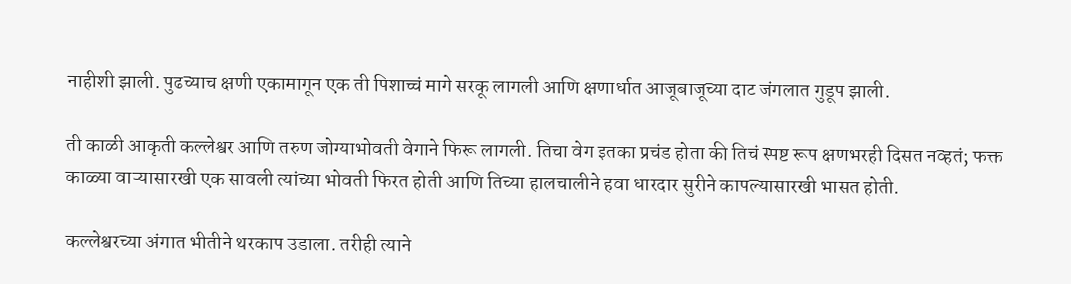नाहीशी झाली. पुढच्याच क्षणी एकामागून एक ती पिशाच्चं मागे सरकू लागली आणि क्षणार्धात आजूबाजूच्या दाट जंगलात गुडूप झाली.

ती काळी आकृती कल्लेश्वर आणि तरुण जोग्याभोवती वेगाने फिरू लागली. तिचा वेग इतका प्रचंड होता की तिचं स्पष्ट रूप क्षणभरही दिसत नव्हतं; फक्त काळ्या वाऱ्यासारखी एक सावली त्यांच्या भोवती फिरत होती आणि तिच्या हालचालीने हवा धारदार सुरीने कापल्यासारखी भासत होती.

कल्लेश्वरच्या अंगात भीतीने थरकाप उडाला. तरीही त्याने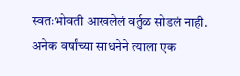स्वतःभोवती आखलेलं वर्तुळ सोडलं नाही. अनेक वर्षांच्या साधनेने त्याला एक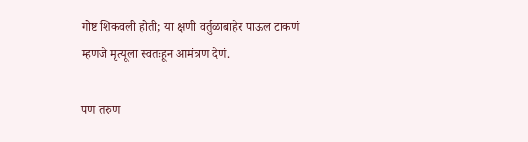गोष्ट शिकवली होती; या क्षणी वर्तुळाबाहेर पाऊल टाकणं म्हणजे मृत्यूला स्वतःहून आमंत्रण देणं.

पण तरुण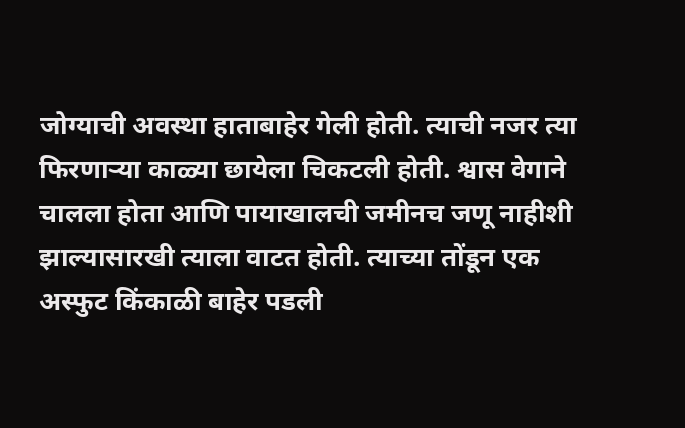जोग्याची अवस्था हाताबाहेर गेली होती. त्याची नजर त्या फिरणाऱ्या काळ्या छायेला चिकटली होती. श्वास वेगाने चालला होता आणि पायाखालची जमीनच जणू नाहीशी झाल्यासारखी त्याला वाटत होती. त्याच्या तोंडून एक अस्फुट किंकाळी बाहेर पडली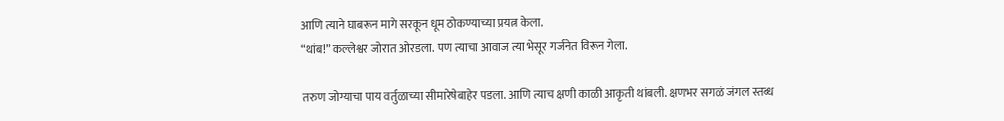आणि त्याने घाबरून मागे सरकून धूम ठोकण्याच्या प्रयत्न केला.
“थांब!” कल्लेश्वर जोरात ओरडला. पण त्याचा आवाज त्या भेसूर गर्जनेत विरून गेला.

तरुण जोग्याचा पाय वर्तुळाच्या सीमारेषेबाहेर पडला. आणि त्याच क्षणी काळी आकृती थांबली. क्षणभर सगळं जंगल स्तब्ध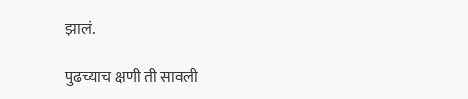झालं.

पुढच्याच क्षणी ती सावली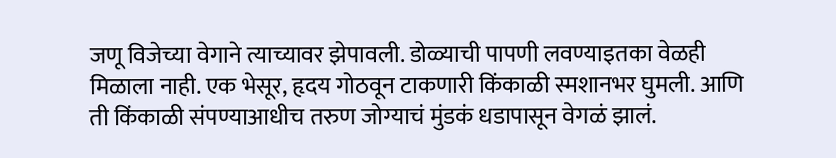जणू विजेच्या वेगाने त्याच्यावर झेपावली. डोळ्याची पापणी लवण्याइतका वेळही मिळाला नाही. एक भेसूर, हृदय गोठवून टाकणारी किंकाळी स्मशानभर घुमली. आणि ती किंकाळी संपण्याआधीच तरुण जोग्याचं मुंडकं धडापासून वेगळं झालं.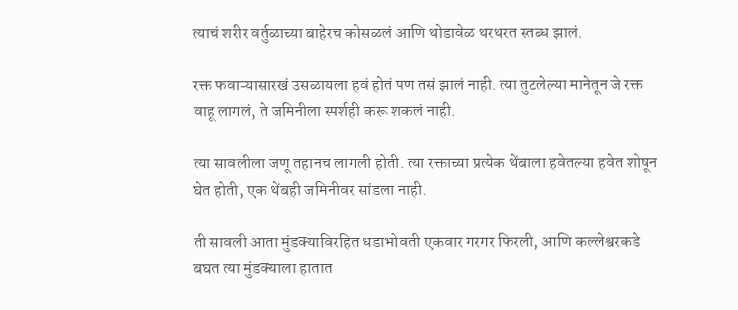त्याचं शरीर वर्तुळाच्या बाहेरच कोसळलं आणि थोडावेळ थरथरत स्तब्ध झालं.

रक्त फवाऱ्यासारखं उसळायला हवं होतं पण तसं झालं नाही. त्या तुटलेल्या मानेतून जे रक्त वाहू लागलं, ते जमिनीला स्पर्शही करू शकलं नाही.

त्या सावलीला जणू तहानच लागली होती. त्या रक्ताच्या प्रत्येक थेंबाला हवेतल्या हवेत शोषून घेत होती, एक थेंबही जमिनीवर सांडला नाही.

ती सावली आता मुंडक्याविरहित धडाभोवती एकवार गरगर फिरली, आणि कल्लेश्वरकडे बघत त्या मुंडक्याला हातात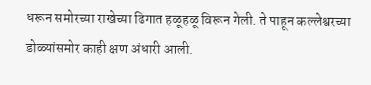धरून समोरच्या राखेच्या ढिगात हळूहळू विरून गेली. ते पाहून कल्लेश्वरच्या डोळ्यांसमोर काही क्षण अंधारी आली.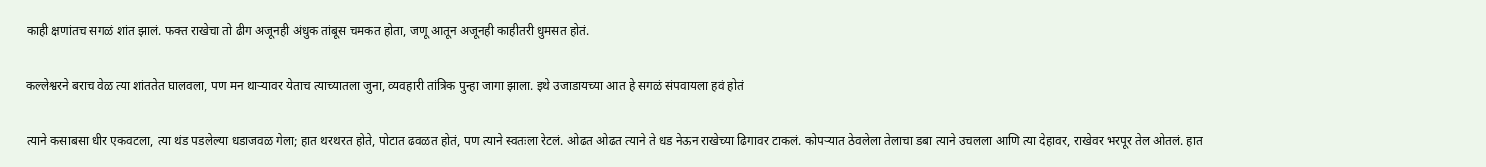काही क्षणांतच सगळं शांत झालं. फक्त राखेचा तो ढीग अजूनही अंधुक तांबूस चमकत होता, जणू आतून अजूनही काहीतरी धुमसत होतं.

कल्लेश्वरने बराच वेळ त्या शांततेत घालवला, पण मन थाऱ्यावर येताच त्याच्यातला जुना, व्यवहारी तांत्रिक पुन्हा जागा झाला. इथे उजाडायच्या आत हे सगळं संपवायला हवं होतं

त्याने कसाबसा धीर एकवटला, त्या थंड पडलेल्या धडाजवळ गेला; हात थरथरत होते, पोटात ढवळत होतं, पण त्याने स्वतःला रेटलं. ओढत ओढत त्याने ते धड नेऊन राखेच्या ढिगावर टाकलं. कोपऱ्यात ठेवलेला तेलाचा डबा त्याने उचलला आणि त्या देहावर, राखेवर भरपूर तेल ओतलं. हात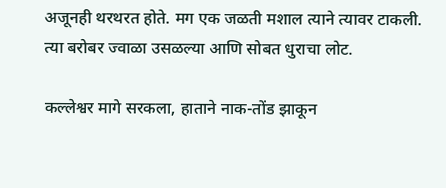अजूनही थरथरत होते. मग एक जळती मशाल त्याने त्यावर टाकली. त्या बरोबर ज्वाळा उसळल्या आणि सोबत धुराचा लोट.

कल्लेश्वर मागे सरकला, हाताने नाक-तोंड झाकून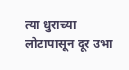त्या धुराच्या लोटापासून दूर उभा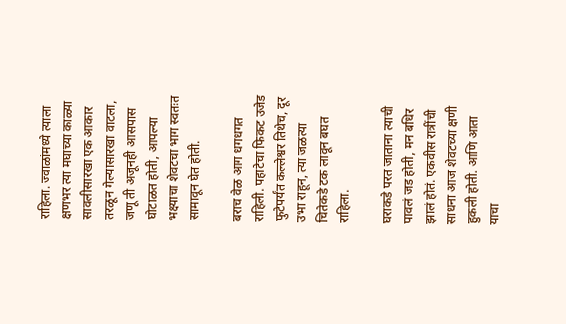राहिला. ज्वाळांमध्ये त्याला क्षणभर त्या मघाच्या काळ्या सावलीसारखा एक आकार तरळून गेल्यासारखा वाटला, जणू ती अजूनही आसपास घोटाळत होती, आपल्या भक्ष्याचा शेवटचा भाग स्वतःत सामावून घेत होती.

बराच वेळ आग धगधगत राहिली. पहाटेचा फिकट उजेड फुटेपर्यंत कल्लेश्वर तिथेच, दूर उभा राहून, त्या जळत्या चितेकडे टक लावून बघत राहिला.

घराकडे परत जाताना त्याची पावलं जड होती, मन बधिर झालं होतं. एकवीस रात्रींची साधना आज शेवटच्या क्षणी हुकली होती. आणि आता याचा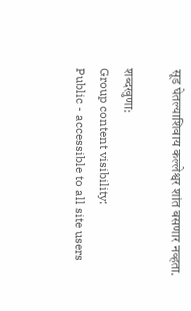सूड घेतल्याशिवाय कल्लेश्वर शांत बसणार नव्हता.

शब्दखुणा:
Group content visibility:
Public - accessible to all site users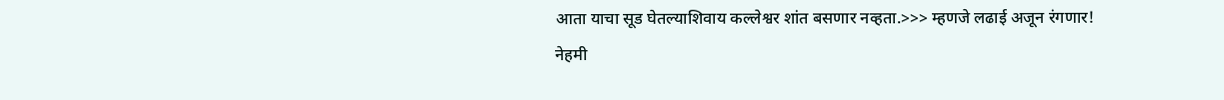आता याचा सूड घेतल्याशिवाय कल्लेश्वर शांत बसणार नव्हता.>>> म्हणजे लढाई अजून रंगणार!
नेहमी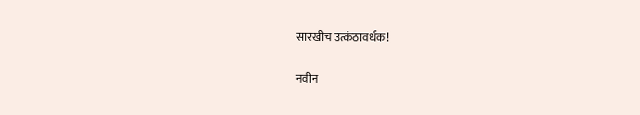सारखीच उत्कंठावर्धक!

नवीन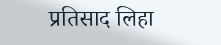प्रतिसाद लिहा